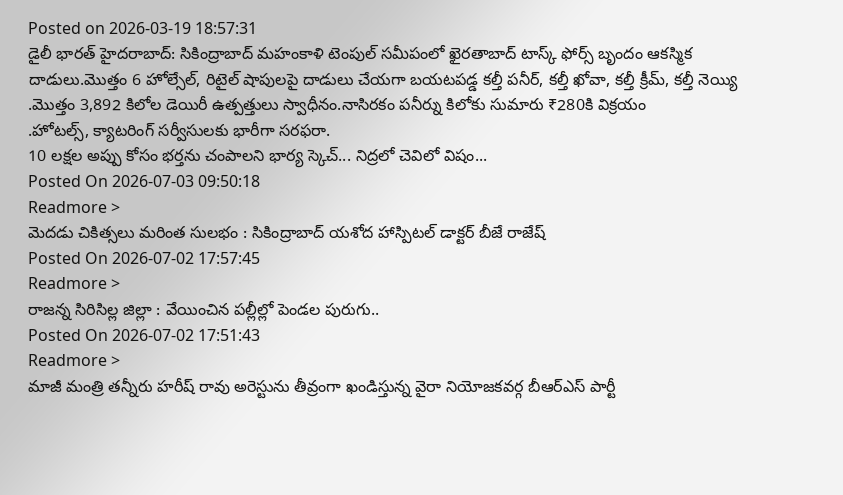Posted on 2026-03-19 18:57:31
డైలీ భారత్ హైదరాబాద్: సికింద్రాబాద్ మహంకాళి టెంపుల్ సమీపంలో ఖైరతాబాద్ టాస్క్ ఫోర్స్ బృందం ఆకస్మిక దాడులు.మొత్తం 6 హోల్సేల్, రిటైల్ షాపులపై దాడులు చేయగా బయటపడ్డ కల్తీ పనీర్, కల్తీ ఖోవా, కల్తీ క్రీమ్, కల్తీ నెయ్యి .మొత్తం 3,892 కిలోల డెయిరీ ఉత్పత్తులు స్వాధీనం.నాసిరకం పనీర్ను కిలోకు సుమారు ₹280కి విక్రయం
.హోటల్స్, క్యాటరింగ్ సర్వీసులకు భారీగా సరఫరా.
10 లక్షల అప్పు కోసం భర్తను చంపాలని భార్య స్కెచ్... నిద్రలో చెవిలో విషం...
Posted On 2026-07-03 09:50:18
Readmore >
మెదడు చికిత్సలు మరింత సులభం : సికింద్రాబాద్ యశోద హాస్పిటల్ డాక్టర్ బీజే రాజేష్
Posted On 2026-07-02 17:57:45
Readmore >
రాజన్న సిరిసిల్ల జిల్లా : వేయించిన పల్లీల్లో పెండల పురుగు..
Posted On 2026-07-02 17:51:43
Readmore >
మాజీ మంత్రి తన్నీరు హరీష్ రావు అరెస్టును తీవ్రంగా ఖండిస్తున్న వైరా నియోజకవర్గ బీఆర్ఎస్ పార్టీ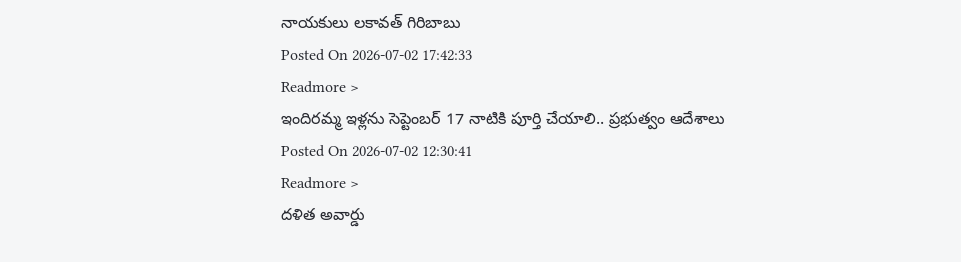నాయకులు లకావత్ గిరిబాబు
Posted On 2026-07-02 17:42:33
Readmore >
ఇందిరమ్మ ఇళ్లను సెప్టెంబర్ 17 నాటికి పూర్తి చేయాలి.. ప్రభుత్వం ఆదేశాలు
Posted On 2026-07-02 12:30:41
Readmore >
దళిత అవార్డు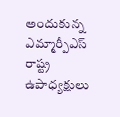అందుకున్న ఎమ్మార్పీఎస్ రాష్ట్ర ఉపాధ్యక్షులు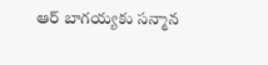ఆర్ బాగయ్యకు సన్మాన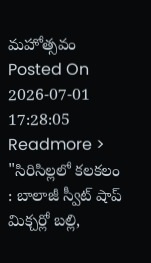మహోత్సవం
Posted On 2026-07-01 17:28:05
Readmore >
"సిరిసిల్లలో కలకలం : బాలాజీ స్వీట్ షాప్ మిక్చర్లో బల్లి,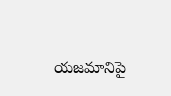యజమానిపై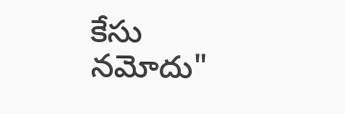కేసు నమోదు"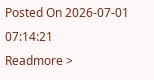Posted On 2026-07-01 07:14:21
Readmore >